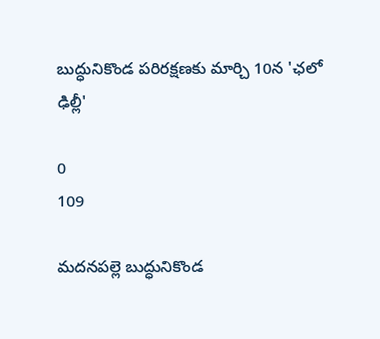బుద్ధునికొండ పరిరక్షణకు మార్చి 10న 'ఛలో ఢిల్లీ'

0
109

మదనపల్లె బుద్ధునికొండ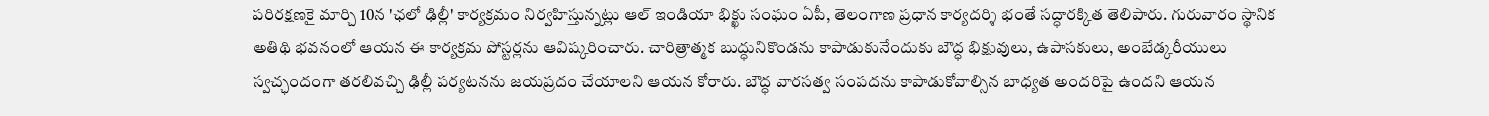పరిరక్షణకై మార్చి 10న 'ఛలో ఢిల్లీ' కార్యక్రమం నిర్వహిస్తున్నట్లు ఆల్ ఇండియా భిక్ఖు సంఘం ఏపీ, తెలంగాణ ప్రధాన కార్యదర్శి భంతే సద్ధారక్కిత తెలిపారు. గురువారం స్థానిక అతిథి భవనంలో ఆయన ఈ కార్యక్రమ పోస్టర్లను ఆవిష్కరించారు. చారిత్రాత్మక బుద్ధునికొండను కాపాడుకునేందుకు బౌద్ధ భిక్షువులు, ఉపాసకులు, అంబేడ్కరీయులు స్వచ్ఛందంగా తరలివచ్చి ఢిల్లీ పర్యటనను జయప్రదం చేయాలని ఆయన కోరారు. బౌద్ధ వారసత్వ సంపదను కాపాడుకోవాల్సిన బాధ్యత అందరిపై ఉందని ఆయన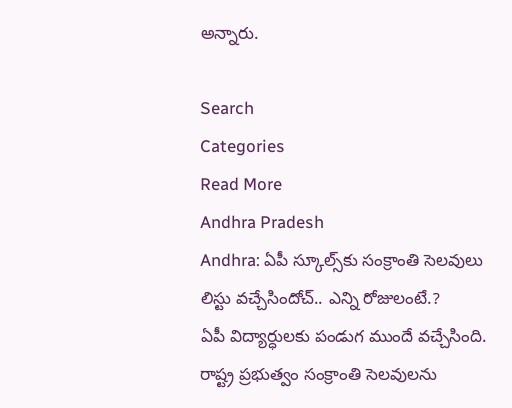అన్నారు.

Search
Categories
Read More
Andhra Pradesh
Andhra: ఏపీ స్కూల్స్‌కు సంక్రాంతి సెలవులు లిస్టు వచ్చేసిందోచ్.. ఎన్ని రోజులంటే.?
ఏపీ విద్యార్ధులకు పండుగ ముందే వచ్చేసింది. రాష్ట్ర ప్రభుత్వం సంక్రాంతి సెలవులను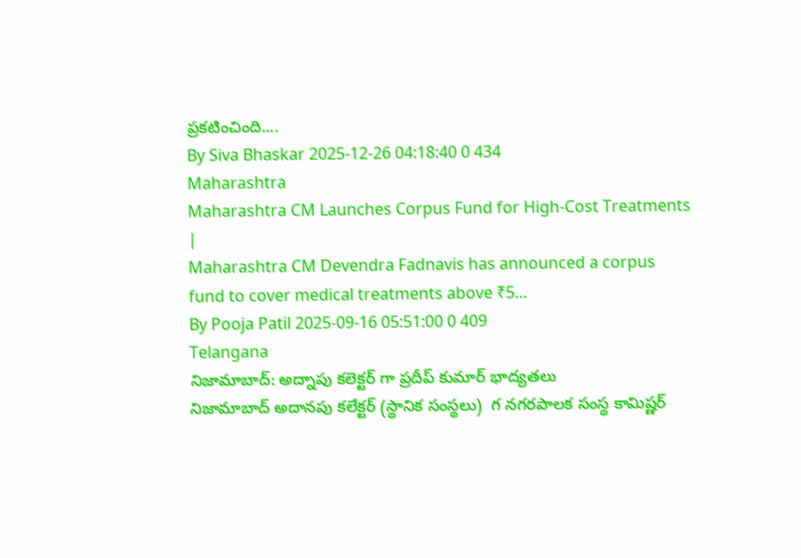ప్రకటించింది....
By Siva Bhaskar 2025-12-26 04:18:40 0 434
Maharashtra
Maharashtra CM Launches Corpus Fund for High-Cost Treatments |
Maharashtra CM Devendra Fadnavis has announced a corpus fund to cover medical treatments above ₹5...
By Pooja Patil 2025-09-16 05:51:00 0 409
Telangana
నిజామాబాద్: అద్నాపు కలెక్టర్ గా ప్రదీప్ కుమార్ భాద్యతలు
నిజామాబాద్ అదానపు కలేక్టర్ (స్థానిక సంస్థలు)  గ నగరపాలక సంస్థ కామిష్ణర్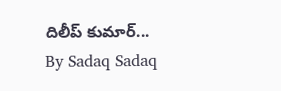దిలీప్ కుమార్...
By Sadaq Sadaq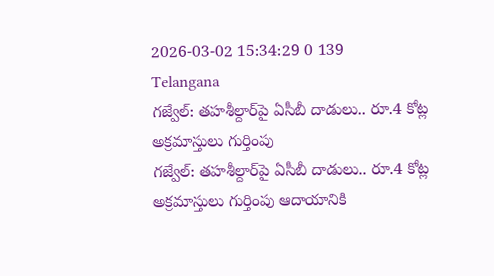2026-03-02 15:34:29 0 139
Telangana
గజ్వేల్: తహశీల్దార్‌పై ఏసీబీ దాడులు.. రూ.4 కోట్ల అక్రమాస్తులు గుర్తింపు
గజ్వేల్: తహశీల్దార్‌పై ఏసీబీ దాడులు.. రూ.4 కోట్ల అక్రమాస్తులు గుర్తింపు ఆదాయానికి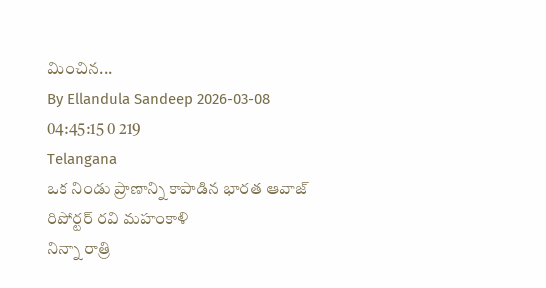మించిన...
By Ellandula Sandeep 2026-03-08 04:45:15 0 219
Telangana
ఒక నిండు ప్రాణాన్ని కాపాడిన భారత ఆవాజ్ రిపోర్టర్ రవి మహంకాళి
నిన్నా రాత్రి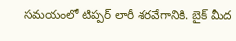సమయంలో టిప్పర్ లారీ శరవేగానికి. బైక్ మీద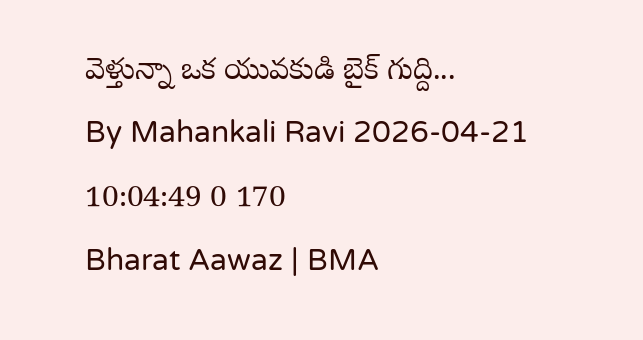వెళ్తున్నా ఒక యువకుడి బైక్ గుద్ది...
By Mahankali Ravi 2026-04-21 10:04:49 0 170
Bharat Aawaz | BMA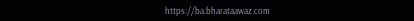https://ba.bharataawaz.com